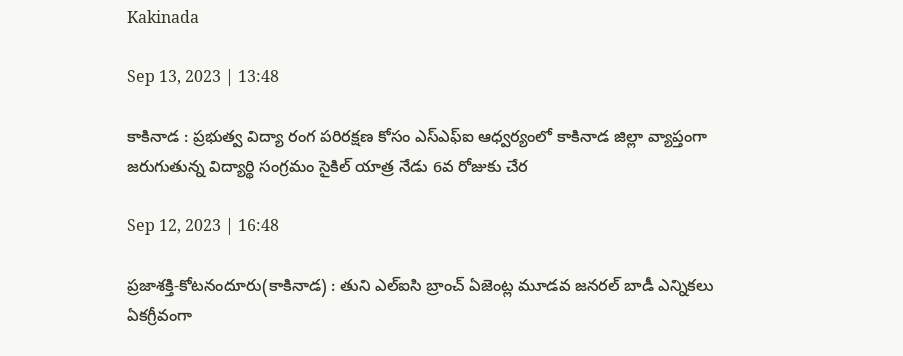Kakinada

Sep 13, 2023 | 13:48

కాకినాడ : ప్రభుత్వ విద్యా రంగ పరిరక్షణ కోసం ఎస్‌ఎఫ్‌ఐ ఆధ్వర్యంలో కాకినాడ జిల్లా వ్యాప్తంగా జరుగుతున్న విద్యార్థి సంగ్రమం సైకిల్‌ యాత్ర నేడు 6వ రోజుకు చేర

Sep 12, 2023 | 16:48

ప్రజాశక్తి-కోటనందూరు(కాకినాడ) : తుని ఎల్‌ఐసి బ్రాంచ్‌ ఏజెంట్ల మూడవ జనరల్‌ బాడీ ఎన్నికలు ఏకగ్రీవంగా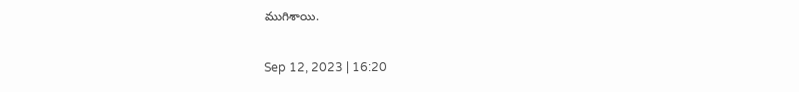ముగిశాయి.

Sep 12, 2023 | 16:20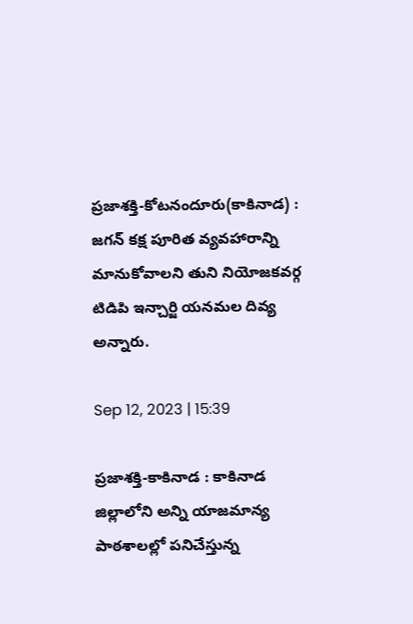ప్రజాశక్తి-కోటనందూరు(కాకినాడ) : జగన్‌ కక్ష పూరిత వ్యవహారాన్ని మానుకోవాలని తుని నియోజకవర్గ టిడిపి ఇన్చార్జి యనమల దివ్య అన్నారు.

Sep 12, 2023 | 15:39

ప్రజాశక్తి-కాకినాడ : కాకినాడ జిల్లాలోని అన్ని యాజమాన్య పాఠశాలల్లో పనిచేస్తున్న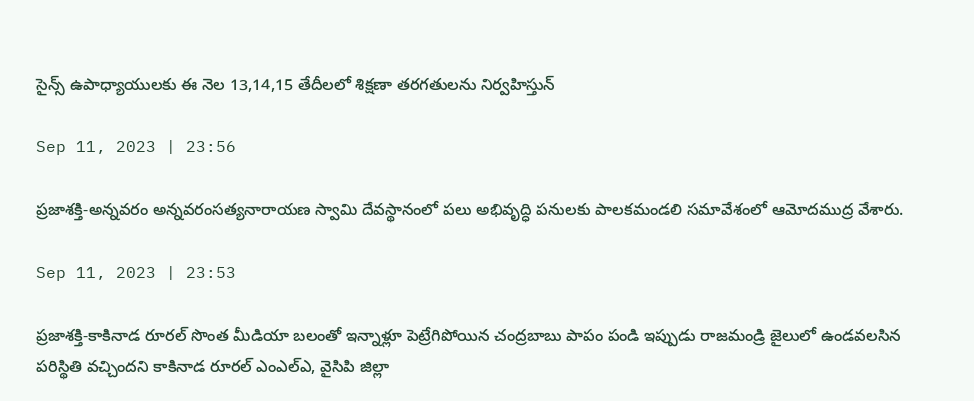సైన్స్‌ ఉపాధ్యాయులకు ఈ నెల 13,14,15 తేదీలలో శిక్షణా తరగతులను నిర్వహిస్తున్

Sep 11, 2023 | 23:56

ప్రజాశక్తి-అన్నవరం అన్నవరంసత్యనారాయణ స్వామి దేవస్థానంలో పలు అభివృద్ధి పనులకు పాలకమండలి సమావేశంలో ఆమోదముద్ర వేశారు.

Sep 11, 2023 | 23:53

ప్రజాశక్తి-కాకినాడ రూరల్‌ సొంత మీడియా బలంతో ఇన్నాళ్లూ పెట్రేగిపోయిన చంద్రబాబు పాపం పండి ఇప్పుడు రాజమండ్రి జైలులో ఉండవలసిన పరిస్థితి వచ్చిందని కాకినాడ రూరల్‌ ఎంఎల్‌ఎ, వైసిపి జిల్లా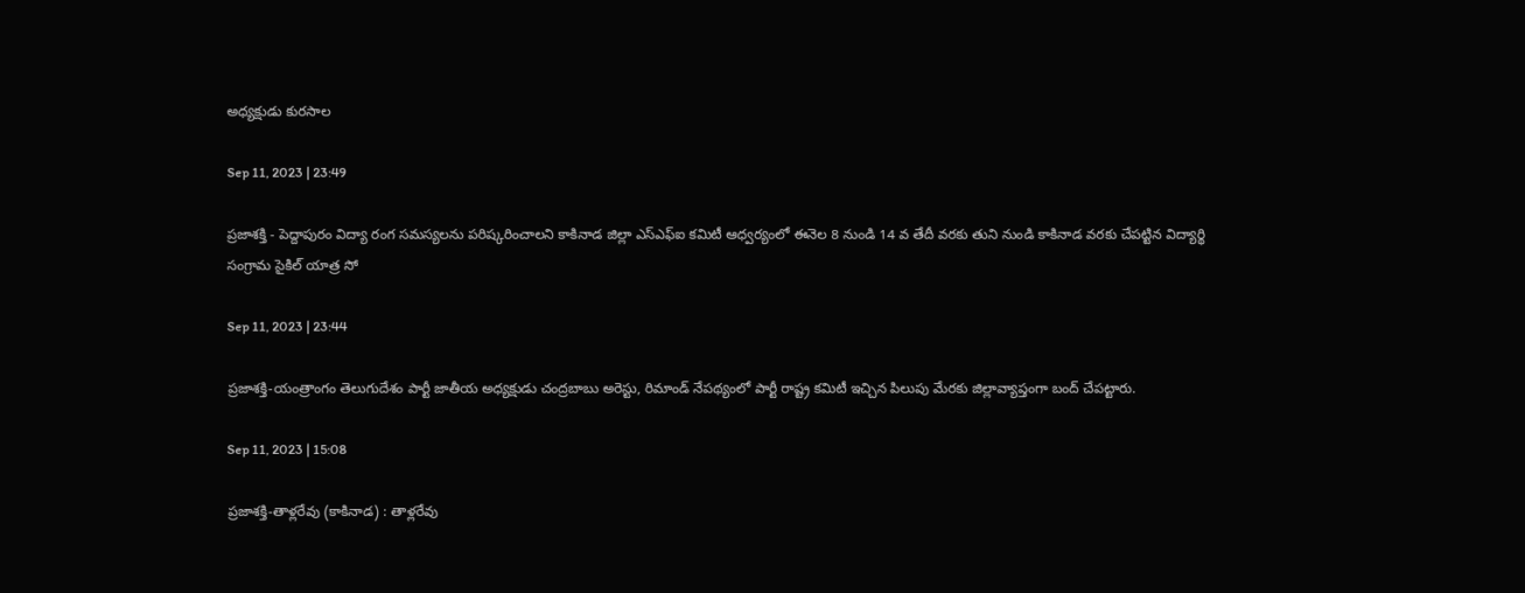అధ్యక్షుడు కురసాల

Sep 11, 2023 | 23:49

ప్రజాశక్తి - పెద్దాపురం విద్యా రంగ సమస్యలను పరిష్కరించాలని కాకినాడ జిల్లా ఎస్‌ఎఫ్‌ఐ కమిటీ ఆధ్వర్యంలో ఈనెల 8 నుండి 14 వ తేదీ వరకు తుని నుండి కాకినాడ వరకు చేపట్టిన విద్యార్థి సంగ్రామ సైకిల్‌ యాత్ర సో

Sep 11, 2023 | 23:44

ప్రజాశక్తి-యంత్రాంగం తెలుగుదేశం పార్టీ జాతీయ అధ్యక్షుడు చంద్రబాబు అరెస్టు, రిమాండ్‌ నేపథ్యంలో పార్టీ రాష్ట్ర కమిటీ ఇచ్చిన పిలుపు మేరకు జిల్లావ్యాప్తంగా బంద్‌ చేపట్టారు.

Sep 11, 2023 | 15:08

ప్రజాశక్తి-తాళ్లరేవు (కాకినాడ) : తాళ్లరేవు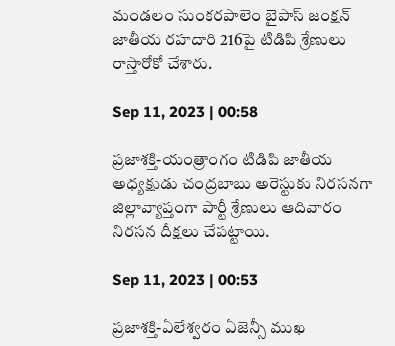మండలం సుంకరపాలెం బైపాస్‌ జంక్షన్‌ జాతీయ రహదారి 216పై టిడిపి శ్రేణులు రాస్తారోకో చేశారు.

Sep 11, 2023 | 00:58

ప్రజాశక్తి-యంత్రాంగం టిడిపి జాతీయ అధ్యక్షుడు చంద్రబాబు అరెస్టుకు నిరసనగా జిల్లావ్యాప్తంగా పార్టీ శ్రేణులు ఆదివారం నిరసన దీక్షలు చేపట్టాయి.

Sep 11, 2023 | 00:53

ప్రజాశక్తి-ఏలేశ్వరం ఏజెన్సీ ముఖ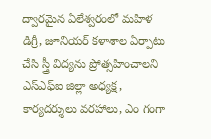ద్వారమైన ఏలేశ్వరంలో మహిళ డిగ్రీ, జూనియర్‌ కళాశాల ఏర్పాటు చేసి స్త్రీ విద్యను ప్రోత్సహించాలని ఎస్‌ఎఫ్‌ఐ జిల్లా అధ్యక్ష, కార్యదర్శులు వరహాలు, ఎం గంగా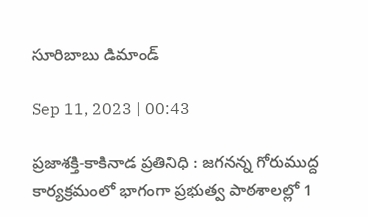సూరిబాబు డిమాండ్‌

Sep 11, 2023 | 00:43

ప్రజాశక్తి-కాకినాడ ప్రతినిధి : జగనన్న గోరుముద్ద కార్యక్రమంలో భాగంగా ప్రభుత్వ పాఠశాలల్లో 1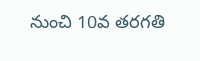నుంచి 10వ తరగతి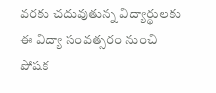వరకు చదువుతున్న విద్యార్థులకు ఈ విద్యా సంవత్సరం నుంచి పోషక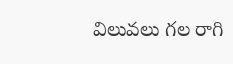విలువలు గల రాగి